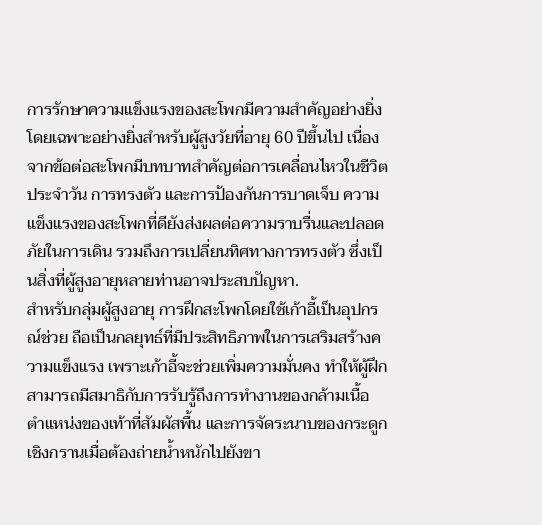การรักษาความแข็งแรงของสะโพกมีความสำคัญอย่างยิ่ง โดยเฉพาะอย่างยิ่งสำหรับผู้สูงวัยที่อายุ 60 ปีขึ้นไป เนื่องจากข้อต่อสะโพกมีบทบาทสำคัญต่อการเคลื่อนไหวในชีวิตประจำวัน การทรงตัว และการป้องกันการบาดเจ็บ ความแข็งแรงของสะโพกที่ดียังส่งผลต่อความราบรื่นและปลอดภัยในการเดิน รวมถึงการเปลี่ยนทิศทางการทรงตัว ซึ่งเป็นสิ่งที่ผู้สูงอายุหลายท่านอาจประสบปัญหา.
สำหรับกลุ่มผู้สูงอายุ การฝึกสะโพกโดยใช้เก้าอี้เป็นอุปกรณ์ช่วย ถือเป็นกลยุทธ์ที่มีประสิทธิภาพในการเสริมสร้างความแข็งแรง เพราะเก้าอี้จะช่วยเพิ่มความมั่นคง ทำให้ผู้ฝึกสามารถมีสมาธิกับการรับรู้ถึงการทำงานของกล้ามเนื้อ ตำแหน่งของเท้าที่สัมผัสพื้น และการจัดระนาบของกระดูกเชิงกรานเมื่อต้องถ่ายน้ำหนักไปยังขา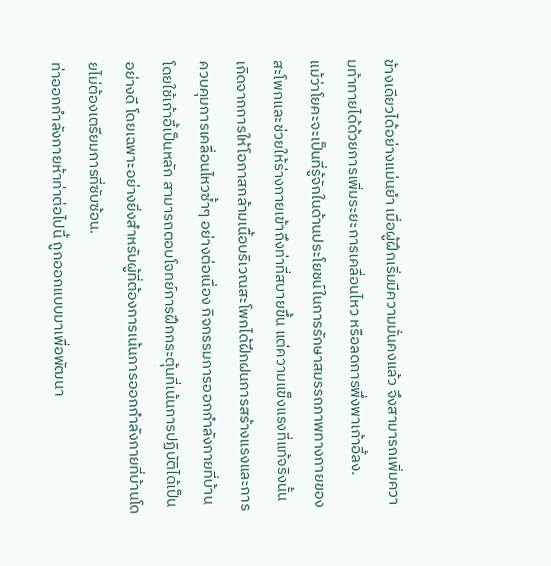ข้างเดียวได้อย่างแม่นยำ เมื่อผู้ฝึกเริ่มมีความมั่นคงแล้ว จึงสามารถเพิ่มความท้าทายได้ด้วยการเพิ่มระยะการเคลื่อนไหว หรือลดการพึ่งพาเก้าอี้ลง.
แม้ว่าโยคะจะเป็นที่รู้จักในด้านประโยชน์ในการรักษาสมรรถภาพทางกายของสะโพกและช่วยให้ร่างกายเข้าถึงท่าที่สบายขึ้น แต่ความแข็งแรงที่แท้จริงนั้นเกิดจากการให้โอกาสกล้ามเนื้อบริเวณสะโพกได้ฝึกฝนการสร้างแรงและการควบคุมการเคลื่อนไหวซ้ำๆ อย่างต่อเนื่อง กิจกรรมการออกกำลังกายที่บ้านโดยใช้เก้าอี้เป็นหลัก สามารถตอบโจทย์การฝึกกระตุ้นที่เน้นการปฏิบัติได้เป็นอย่างดี โดยเฉพาะอย่างยิ่งสำหรับผู้ที่ต้องการเน้นการออกกำลังกายที่บ้านโดยไม่ต้องเตรียมการที่ซับซ้อน.
ท่าออกกำลังกายห้าท่าต่อไปนี้ ถูกออกแบบมาเพื่อพัฒนา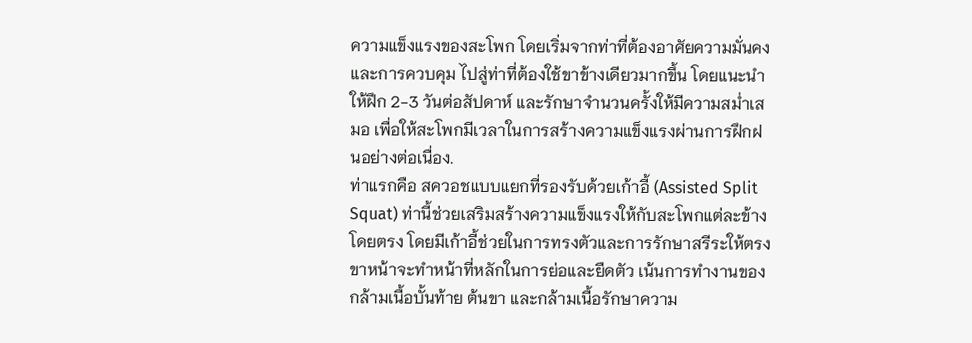ความแข็งแรงของสะโพก โดยเริ่มจากท่าที่ต้องอาศัยความมั่นคงและการควบคุม ไปสู่ท่าที่ต้องใช้ขาข้างเดียวมากขึ้น โดยแนะนำให้ฝึก 2-3 วันต่อสัปดาห์ และรักษาจำนวนครั้งให้มีความสม่ำเสมอ เพื่อให้สะโพกมีเวลาในการสร้างความแข็งแรงผ่านการฝึกฝนอย่างต่อเนื่อง.
ท่าแรกคือ สควอชแบบแยกที่รองรับด้วยเก้าอี้ (Assisted Split Squat) ท่านี้ช่วยเสริมสร้างความแข็งแรงให้กับสะโพกแต่ละข้างโดยตรง โดยมีเก้าอี้ช่วยในการทรงตัวและการรักษาสรีระให้ตรง ขาหน้าจะทำหน้าที่หลักในการย่อและยืดตัว เน้นการทำงานของกล้ามเนื้อบั้นท้าย ต้นขา และกล้ามเนื้อรักษาความ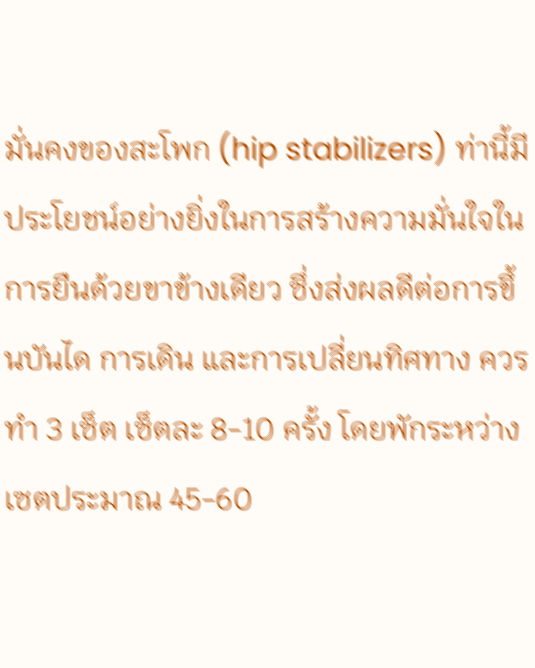มั่นคงของสะโพก (hip stabilizers) ท่านี้มีประโยชน์อย่างยิ่งในการสร้างความมั่นใจในการยืนด้วยขาข้างเดียว ซึ่งส่งผลดีต่อการขึ้นบันได การเดิน และการเปลี่ยนทิศทาง ควรทำ 3 เซ็ต เซ็ตละ 8-10 ครั้ง โดยพักระหว่างเซตประมาณ 45-60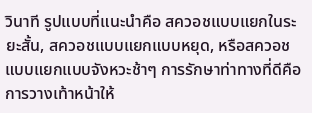วินาที รูปแบบที่แนะนำคือ สควอชแบบแยกในระยะสั้น, สควอชแบบแยกแบบหยุด, หรือสควอชแบบแยกแบบจังหวะช้าๆ การรักษาท่าทางที่ดีคือการวางเท้าหน้าให้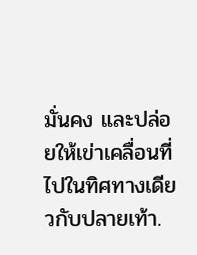มั่นคง และปล่อยให้เข่าเคลื่อนที่ไปในทิศทางเดียวกับปลายเท้า.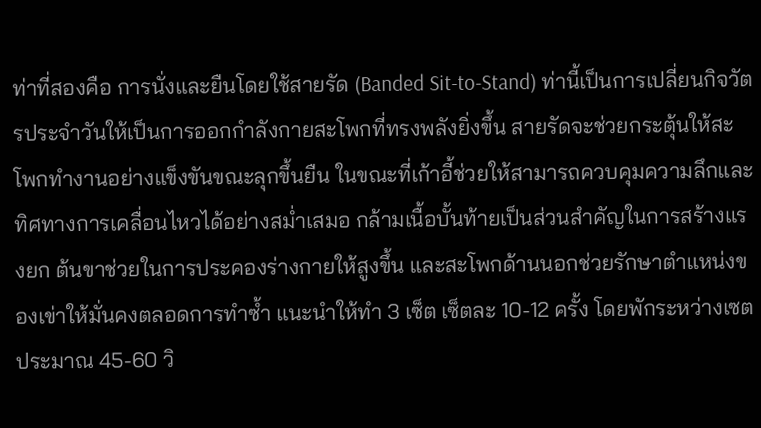ท่าที่สองคือ การนั่งและยืนโดยใช้สายรัด (Banded Sit-to-Stand) ท่านี้เป็นการเปลี่ยนกิจวัตรประจำวันให้เป็นการออกกำลังกายสะโพกที่ทรงพลังยิ่งขึ้น สายรัดจะช่วยกระตุ้นให้สะโพกทำงานอย่างแข็งขันขณะลุกขึ้นยืน ในขณะที่เก้าอี้ช่วยให้สามารถควบคุมความลึกและทิศทางการเคลื่อนไหวได้อย่างสม่ำเสมอ กล้ามเนื้อบั้นท้ายเป็นส่วนสำคัญในการสร้างแรงยก ต้นขาช่วยในการประคองร่างกายให้สูงขึ้น และสะโพกด้านนอกช่วยรักษาตำแหน่งของเข่าให้มั่นคงตลอดการทำซ้ำ แนะนำให้ทำ 3 เซ็ต เซ็ตละ 10-12 ครั้ง โดยพักระหว่างเซตประมาณ 45-60 วิ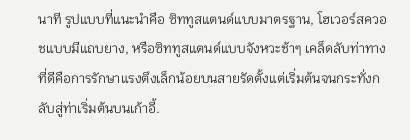นาที รูปแบบที่แนะนำคือ ซิททูสแตนด์แบบมาตรฐาน, โฮเวอร์สควอชแบบมีแถบยาง, หรือซิททูสแตนด์แบบจังหวะช้าๆ เคล็ดลับท่าทางที่ดีคือการรักษาแรงตึงเล็กน้อยบนสายรัดตั้งแต่เริ่มต้นจนกระทั่งกลับสู่ท่าเริ่มต้นบนเก้าอี้.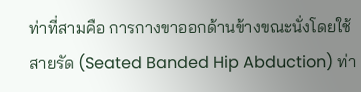ท่าที่สามคือ การกางขาออกด้านข้างขณะนั่งโดยใช้สายรัด (Seated Banded Hip Abduction) ท่า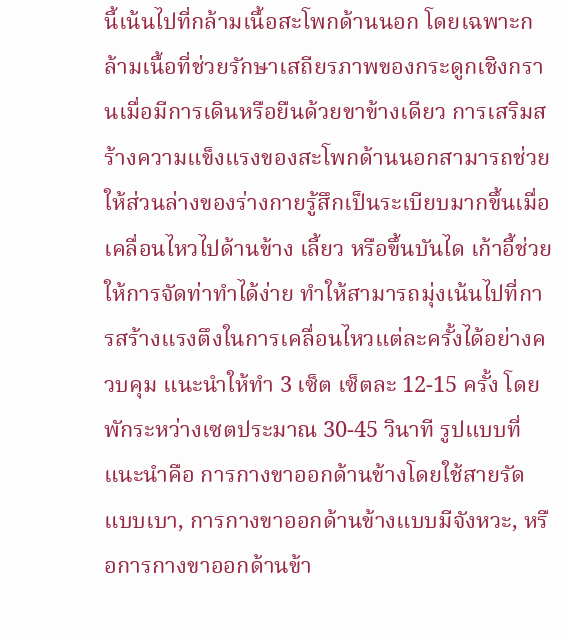นี้เน้นไปที่กล้ามเนื้อสะโพกด้านนอก โดยเฉพาะกล้ามเนื้อที่ช่วยรักษาเสถียรภาพของกระดูกเชิงกรานเมื่อมีการเดินหรือยืนด้วยขาข้างเดียว การเสริมสร้างความแข็งแรงของสะโพกด้านนอกสามารถช่วยให้ส่วนล่างของร่างกายรู้สึกเป็นระเบียบมากขึ้นเมื่อเคลื่อนไหวไปด้านข้าง เลี้ยว หรือขึ้นบันได เก้าอี้ช่วยให้การจัดท่าทำได้ง่าย ทำให้สามารถมุ่งเน้นไปที่การสร้างแรงตึงในการเคลื่อนไหวแต่ละครั้งได้อย่างควบคุม แนะนำให้ทำ 3 เซ็ต เซ็ตละ 12-15 ครั้ง โดยพักระหว่างเซตประมาณ 30-45 วินาที รูปแบบที่แนะนำคือ การกางขาออกด้านข้างโดยใช้สายรัดแบบเบา, การกางขาออกด้านข้างแบบมีจังหวะ, หรือการกางขาออกด้านข้า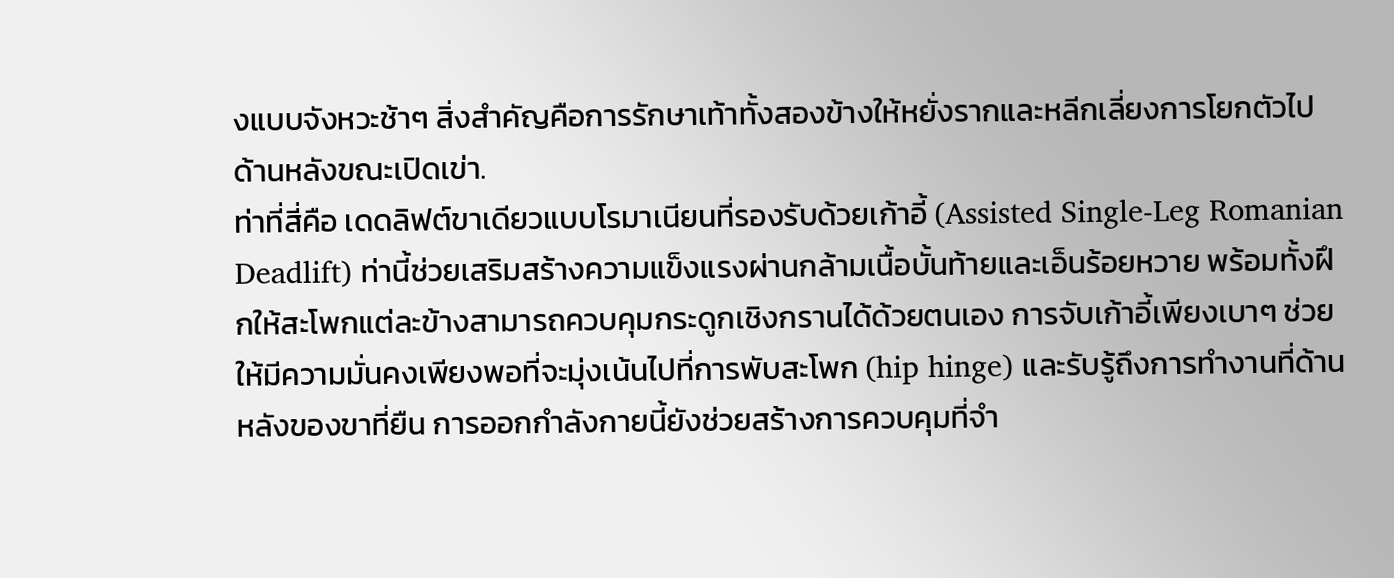งแบบจังหวะช้าๆ สิ่งสำคัญคือการรักษาเท้าทั้งสองข้างให้หยั่งรากและหลีกเลี่ยงการโยกตัวไปด้านหลังขณะเปิดเข่า.
ท่าที่สี่คือ เดดลิฟต์ขาเดียวแบบโรมาเนียนที่รองรับด้วยเก้าอี้ (Assisted Single-Leg Romanian Deadlift) ท่านี้ช่วยเสริมสร้างความแข็งแรงผ่านกล้ามเนื้อบั้นท้ายและเอ็นร้อยหวาย พร้อมทั้งฝึกให้สะโพกแต่ละข้างสามารถควบคุมกระดูกเชิงกรานได้ด้วยตนเอง การจับเก้าอี้เพียงเบาๆ ช่วยให้มีความมั่นคงเพียงพอที่จะมุ่งเน้นไปที่การพับสะโพก (hip hinge) และรับรู้ถึงการทำงานที่ด้านหลังของขาที่ยืน การออกกำลังกายนี้ยังช่วยสร้างการควบคุมที่จำ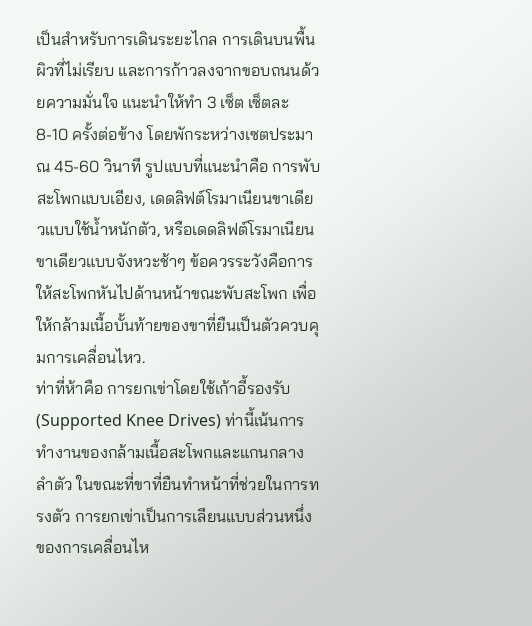เป็นสำหรับการเดินระยะไกล การเดินบนพื้นผิวที่ไม่เรียบ และการก้าวลงจากขอบถนนด้วยความมั่นใจ แนะนำให้ทำ 3 เซ็ต เซ็ตละ 8-10 ครั้งต่อข้าง โดยพักระหว่างเซตประมาณ 45-60 วินาที รูปแบบที่แนะนำคือ การพับสะโพกแบบเอียง, เดดลิฟต์โรมาเนียนขาเดียวแบบใช้น้ำหนักตัว, หรือเดดลิฟต์โรมาเนียนขาเดียวแบบจังหวะช้าๆ ข้อควรระวังคือการให้สะโพกหันไปด้านหน้าขณะพับสะโพก เพื่อให้กล้ามเนื้อบั้นท้ายของขาที่ยืนเป็นตัวควบคุมการเคลื่อนไหว.
ท่าที่ห้าคือ การยกเข่าโดยใช้เก้าอี้รองรับ (Supported Knee Drives) ท่านี้เน้นการทำงานของกล้ามเนื้อสะโพกและแกนกลางลำตัว ในขณะที่ขาที่ยืนทำหน้าที่ช่วยในการทรงตัว การยกเข่าเป็นการเลียนแบบส่วนหนึ่งของการเคลื่อนไห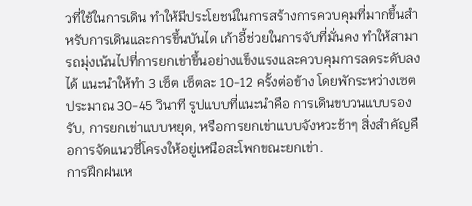วที่ใช้ในการเดิน ทำให้มีประโยชน์ในการสร้างการควบคุมที่มากขึ้นสำหรับการเดินและการขึ้นบันได เก้าอี้ช่วยในการจับที่มั่นคง ทำให้สามารถมุ่งเน้นไปที่การยกเข่าขึ้นอย่างแข็งแรงและควบคุมการลดระดับลงได้ แนะนำให้ทำ 3 เซ็ต เซ็ตละ 10-12 ครั้งต่อข้าง โดยพักระหว่างเซตประมาณ 30-45 วินาที รูปแบบที่แนะนำคือ การเดินขบวนแบบรองรับ, การยกเข่าแบบหยุด, หรือการยกเข่าแบบจังหวะช้าๆ สิ่งสำคัญคือการจัดแนวซี่โครงให้อยู่เหนือสะโพกขณะยกเข่า.
การฝึกฝนเห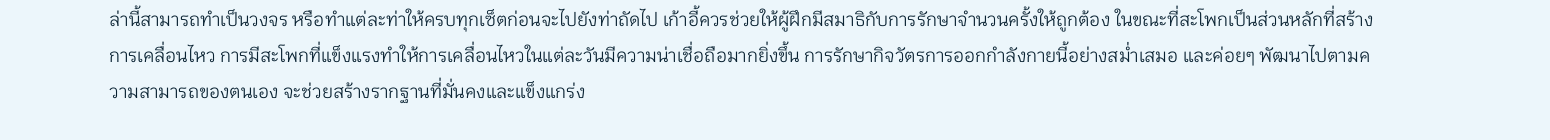ล่านี้สามารถทำเป็นวงจร หรือทำแต่ละท่าให้ครบทุกเซ็ตก่อนจะไปยังท่าถัดไป เก้าอี้ควรช่วยให้ผู้ฝึกมีสมาธิกับการรักษาจำนวนครั้งให้ถูกต้อง ในขณะที่สะโพกเป็นส่วนหลักที่สร้างการเคลื่อนไหว การมีสะโพกที่แข็งแรงทำให้การเคลื่อนไหวในแต่ละวันมีความน่าเชื่อถือมากยิ่งขึ้น การรักษากิจวัตรการออกกำลังกายนี้อย่างสม่ำเสมอ และค่อยๆ พัฒนาไปตามความสามารถของตนเอง จะช่วยสร้างรากฐานที่มั่นคงและแข็งแกร่ง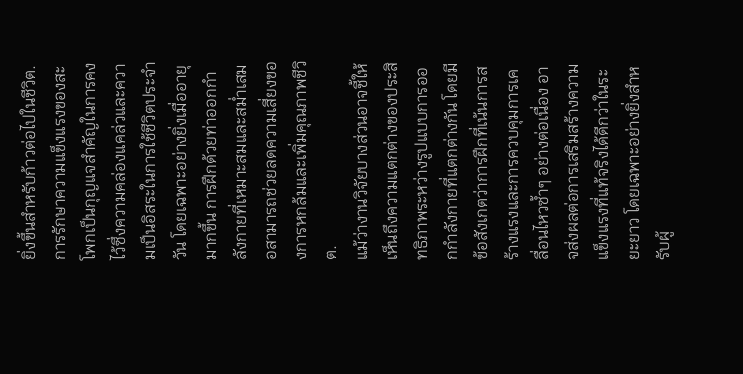ยิ่งขึ้นสำหรับก้าวต่อไปในชีวิต.
การรักษาความแข็งแรงของสะโพกเป็นกุญแจสำคัญในการคงไว้ซึ่งความคล่องแคล่วและความเป็นอิสระในการใช้ชีวิตประจำวัน โดยเฉพาะอย่างยิ่งเมื่ออายุมากขึ้น การฝึกด้วยท่าออกกำลังกายที่เหมาะสมและสม่ำเสมอสามารถช่วยลดความเสี่ยงของการหกล้มและเพิ่มคุณภาพชีวิต.
แม้ว่างานวิจัยบางส่วนอาจชี้ให้เห็นถึงความแตกต่างของประสิทธิภาพระหว่างรูปแบบการออกกำลังกายที่แตกต่างกัน โดยมีข้อสังเกตว่าการฝึกที่เน้นการสร้างแรงและการควบคุมการเคลื่อนไหวซ้ำๆ อย่างต่อเนื่อง อาจส่งผลต่อการเสริมสร้างความแข็งแรงที่แท้จริงได้ดีกว่าในระยะยาว โดยเฉพาะอย่างยิ่งสำหรับผู้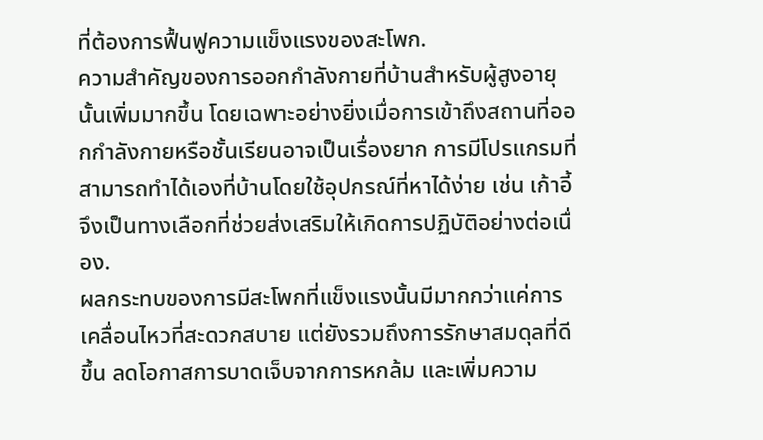ที่ต้องการฟื้นฟูความแข็งแรงของสะโพก.
ความสำคัญของการออกกำลังกายที่บ้านสำหรับผู้สูงอายุนั้นเพิ่มมากขึ้น โดยเฉพาะอย่างยิ่งเมื่อการเข้าถึงสถานที่ออกกำลังกายหรือชั้นเรียนอาจเป็นเรื่องยาก การมีโปรแกรมที่สามารถทำได้เองที่บ้านโดยใช้อุปกรณ์ที่หาได้ง่าย เช่น เก้าอี้ จึงเป็นทางเลือกที่ช่วยส่งเสริมให้เกิดการปฏิบัติอย่างต่อเนื่อง.
ผลกระทบของการมีสะโพกที่แข็งแรงนั้นมีมากกว่าแค่การเคลื่อนไหวที่สะดวกสบาย แต่ยังรวมถึงการรักษาสมดุลที่ดีขึ้น ลดโอกาสการบาดเจ็บจากการหกล้ม และเพิ่มความ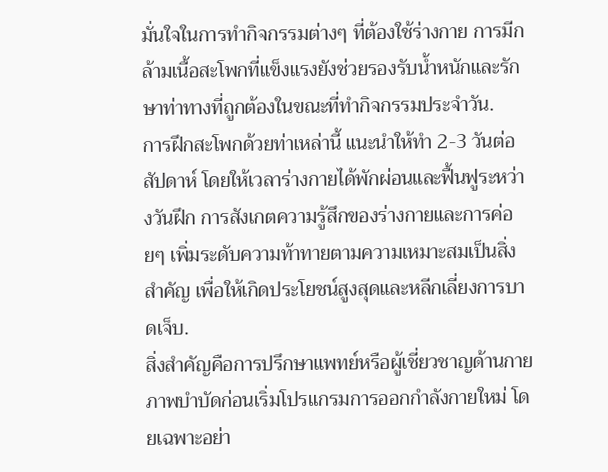มั่นใจในการทำกิจกรรมต่างๆ ที่ต้องใช้ร่างกาย การมีกล้ามเนื้อสะโพกที่แข็งแรงยังช่วยรองรับน้ำหนักและรักษาท่าทางที่ถูกต้องในขณะที่ทำกิจกรรมประจำวัน.
การฝึกสะโพกด้วยท่าเหล่านี้ แนะนำให้ทำ 2-3 วันต่อสัปดาห์ โดยให้เวลาร่างกายได้พักผ่อนและฟื้นฟูระหว่างวันฝึก การสังเกตความรู้สึกของร่างกายและการค่อยๆ เพิ่มระดับความท้าทายตามความเหมาะสมเป็นสิ่งสำคัญ เพื่อให้เกิดประโยชน์สูงสุดและหลีกเลี่ยงการบาดเจ็บ.
สิ่งสำคัญคือการปรึกษาแพทย์หรือผู้เชี่ยวชาญด้านกายภาพบำบัดก่อนเริ่มโปรแกรมการออกกำลังกายใหม่ โดยเฉพาะอย่า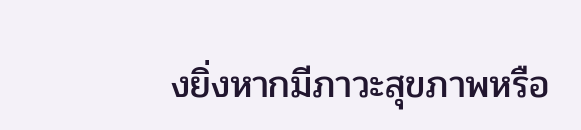งยิ่งหากมีภาวะสุขภาพหรือ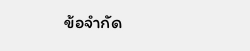ข้อจำกัด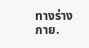ทางร่างกาย.